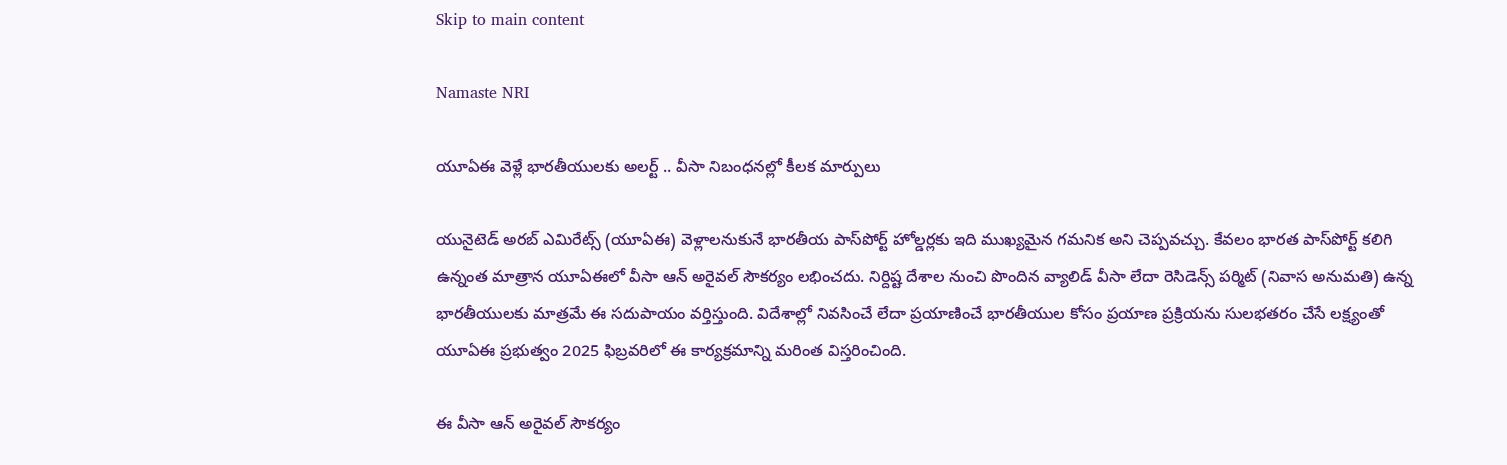Skip to main content

Namaste NRI

యూఏఈ వెళ్లే భారతీయులకు అలర్ట్ .. వీసా నిబంధనల్లో కీలక మార్పులు

యునైటెడ్ అరబ్ ఎమిరేట్స్ (యూఏఈ) వెళ్లాలనుకునే భారతీయ పాస్‌పోర్ట్ హోల్డర్లకు ఇది ముఖ్యమైన గమనిక అని చెప్ప‌వ‌చ్చు. కేవలం భారత పాస్‌పోర్ట్ కలిగి ఉన్నంత మాత్రాన యూఏఈలో వీసా ఆన్ అరైవల్ సౌకర్యం లభించదు. నిర్దిష్ట దేశాల నుంచి పొందిన వ్యాలిడ్ వీసా లేదా రెసిడెన్స్ పర్మిట్ (నివాస అనుమతి) ఉన్న భారతీయులకు మాత్రమే ఈ సదుపాయం వర్తిస్తుంది. విదేశాల్లో నివసించే లేదా ప్రయాణించే భారతీయుల కోసం ప్రయాణ ప్రక్రియను సులభతరం చేసే లక్ష్యంతో యూఏఈ ప్రభుత్వం 2025 ఫిబ్రవరిలో ఈ కార్యక్రమాన్ని మరింత విస్తరించింది.

ఈ వీసా ఆన్ అరైవల్ సౌకర్యం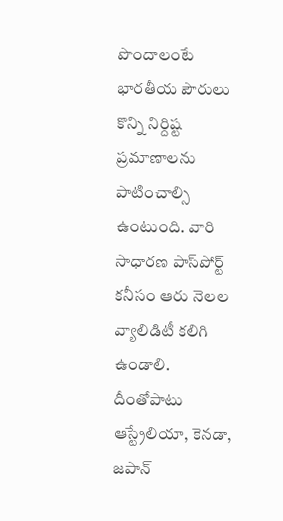పొందాలంటే భారతీయ పౌరులు కొన్ని నిర్దిష్ట ప్రమాణాలను పాటించాల్సి ఉంటుంది. వారి సాధారణ పాస్‌పోర్ట్ కనీసం ఆరు నెలల వ్యాలిడిటీ కలిగి ఉండాలి. దీంతోపాటు ఆస్ట్రేలియా, కెన‌డా, జ‌పాన్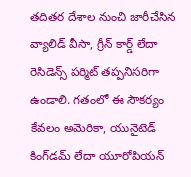త‌దిత‌ర‌ దేశాల నుంచి జారీచేసిన వ్యాలిడ్ వీసా, గ్రీన్ కార్డ్ లేదా రెసిడెన్స్ పర్మిట్ తప్పనిసరిగా ఉండాలి. గతంలో ఈ సౌకర్యం కేవలం అమెరికా, యునైటెడ్ కింగ్‌డమ్ లేదా యూరోపియన్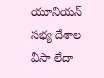యూనియన్ సభ్య దేశాల వీసా లేదా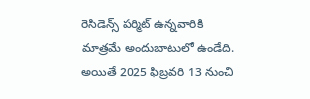రెసిడెన్స్ పర్మిట్ ఉన్నవారికి మాత్రమే అందుబాటులో ఉండేది. అయితే 2025 ఫిబ్రవరి 13 నుంచి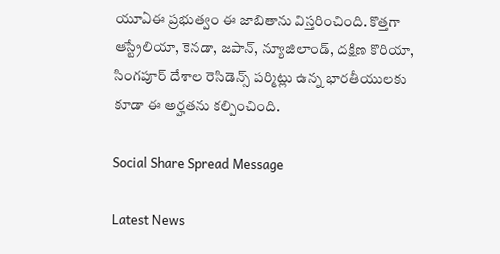యూఏఈ ప్రభుత్వం ఈ జాబితాను విస్తరించింది. కొత్తగా ఆస్ట్రేలియా, కెనడా, జపాన్, న్యూజిలాండ్, దక్షిణ కొరియా, సింగపూర్ దేశాల రెసిడెన్స్ పర్మిట్లు ఉన్న భారతీయులకు కూడా ఈ అర్హతను కల్పించింది.

Social Share Spread Message

Latest News